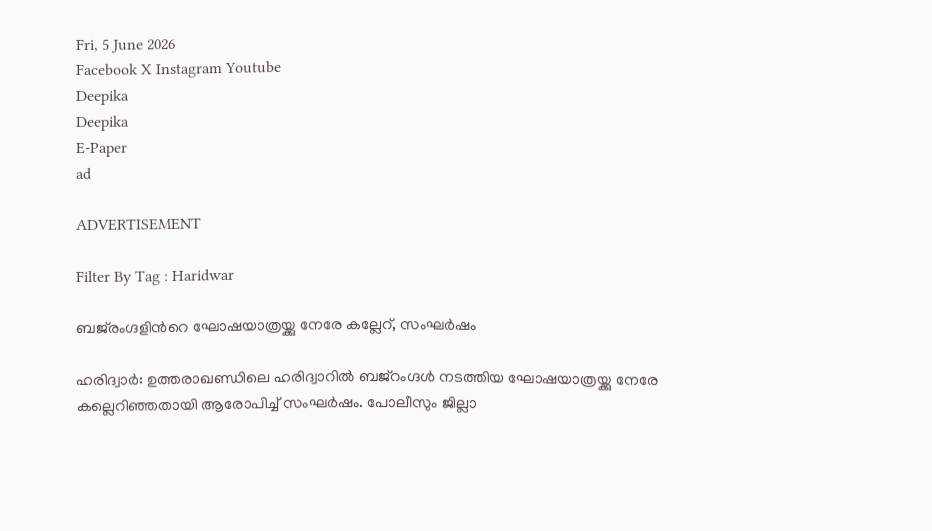Fri, 5 June 2026
Facebook X Instagram Youtube
Deepika
Deepika
E-Paper
ad

ADVERTISEMENT

Filter By Tag : Haridwar

ബജ്‌രംഗ്ദളിന്‍റെ ഘോഷയാത്രയ്ക്കു നേരേ കല്ലേറ്, സംഘര്‍ഷം

ഹരിദ്വാര്‍: ഉത്തരാഖണ്ഡിലെ ഹരിദ്വാറില്‍ ബജ്റംഗ്ദള്‍ നടത്തിയ ഘോഷയാത്രയ്ക്കു നേരേ കല്ലെറിഞ്ഞതായി ആരോപിച്ച് സംഘര്‍ഷം. പോലീസും ജില്ലാ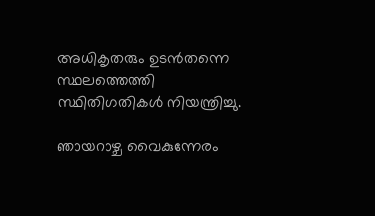അധികൃതരും ഉടന്‍തന്നെ സ്ഥലത്തെത്തി സ്ഥിതിഗതികള്‍ നിയന്ത്രിച്ചു.

ഞായറാഴ്ച വൈകുന്നേരം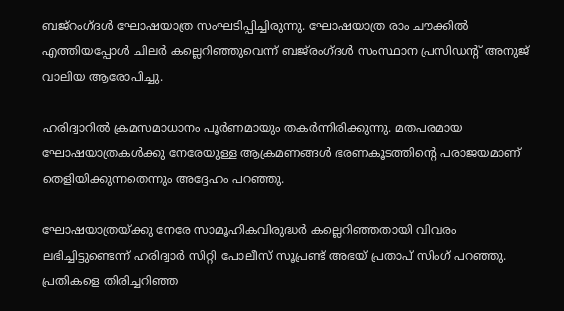ബജ്റംഗ്ദള്‍ ഘോഷയാത്ര സംഘടിപ്പിച്ചിരുന്നു. ഘോഷയാത്ര രാം ചൗക്കില്‍ എത്തിയപ്പോള്‍ ചിലര്‍ കല്ലെറിഞ്ഞുവെന്ന് ബജ്‌രംഗ്ദള്‍ സംസ്ഥാന പ്രസിഡന്‍റ് അനുജ് വാലിയ ആരോപിച്ചു.

ഹരിദ്വാറില്‍ ക്രമസമാധാനം പൂര്‍ണമായും തകര്‍ന്നിരിക്കുന്നു. മതപരമായ ഘോഷയാത്രകള്‍ക്കു നേരേയുള്ള ആക്രമണങ്ങള്‍ ഭരണകൂടത്തിന്‍റെ പരാജയമാണ് തെളിയിക്കുന്നതെന്നും അദ്ദേഹം പറഞ്ഞു.

ഘോഷയാത്രയ്ക്കു നേരേ സാമൂഹികവിരുദ്ധര്‍ കല്ലെറിഞ്ഞതായി വിവരം ലഭിച്ചിട്ടുണ്ടെന്ന് ഹരിദ്വാര്‍ സിറ്റി പോലീസ് സൂപ്രണ്ട് അഭയ് പ്രതാപ് സിംഗ് പറഞ്ഞു. പ്രതികളെ തിരിച്ചറിഞ്ഞ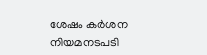ശേഷം കര്‍ശന നിയമനടപടി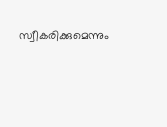സ്വീകരിക്കുമെന്നും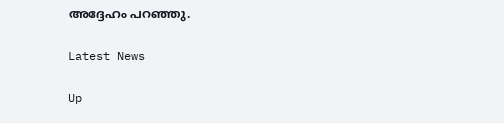അദ്ദേഹം പറഞ്ഞു.

Latest News

Up